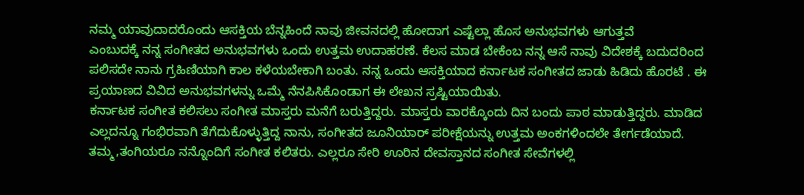ನಮ್ಮ ಯಾವುದಾದರೊಂದು ಆಸಕ್ತಿಯ ಬೆನ್ನಹಿಂದೆ ನಾವು ಜೀವನದಲ್ಲಿ ಹೋದಾಗ ಎಷ್ಟೆಲ್ಲಾ ಹೊಸ ಅನುಭವಗಳು ಆಗುತ್ತವೆ
ಎಂಬುದಕ್ಕೆ ನನ್ನ ಸಂಗೀತದ ಅನುಭವಗಳು ಒಂದು ಉತ್ತಮ ಉದಾಹರಣೆ. ಕೆಲಸ ಮಾಡ ಬೇಕೆಂಬ ನನ್ನ ಆಸೆ ನಾವು ವಿದೇಶಕ್ಕೆ ಬದುದರಿಂದ ಪಲಿಸದೇ ನಾನು ಗ್ರಹಿಣಿಯಾಗಿ ಕಾಲ ಕಳೆಯಬೇಕಾಗಿ ಬಂತು. ನನ್ನ ಒಂದು ಆಸಕ್ತಿಯಾದ ಕರ್ನಾಟಕ ಸಂಗೀತದ ಜಾಡು ಹಿಡಿದು ಹೊರಟೆ . ಈ ಪ್ರಯಾಣದ ವಿವಿದ ಅನುಭವಗಳನ್ನು ಒಮ್ಮೆ ನೆನಪಿಸಿಕೊಂಡಾಗ ಈ ಲೇಖನ ಸ್ರಷ್ಟಿಯಾಯಿತು.
ಕರ್ನಾಟಕ ಸಂಗೀತ ಕಲಿಸಲು ಸಂಗೀತ ಮಾಸ್ತರು ಮನೆಗೆ ಬರುತ್ತಿದ್ದರು. ಮಾಸ್ತರು ವಾರಕ್ಕೊಂದು ದಿನ ಬಂದು ಪಾಠ ಮಾಡುತ್ತಿದ್ದರು. ಮಾಡಿದ ಎಲ್ಲದನ್ನೂ ಗಂಭಿರವಾಗಿ ತೆಗೆದುಕೊಳ್ಳುತ್ತಿದ್ದ ನಾನು, ಸಂಗೀತದ ಜೂನಿಯಾರ್ ಪರೀಕ್ಷೆಯನ್ನು ಉತ್ತಮ ಅಂಕಗಳಿಂದಲೇ ತೇರ್ಗಡೆಯಾದೆ. ತಮ್ಮ,ತಂಗಿಯರೂ ನನ್ನೊಂದಿಗೆ ಸಂಗೀತ ಕಲಿತರು. ಎಲ್ಲರೂ ಸೇರಿ ಊರಿನ ದೇವಸ್ತಾನದ ಸಂಗೀತ ಸೇವೆಗಳಲ್ಲಿ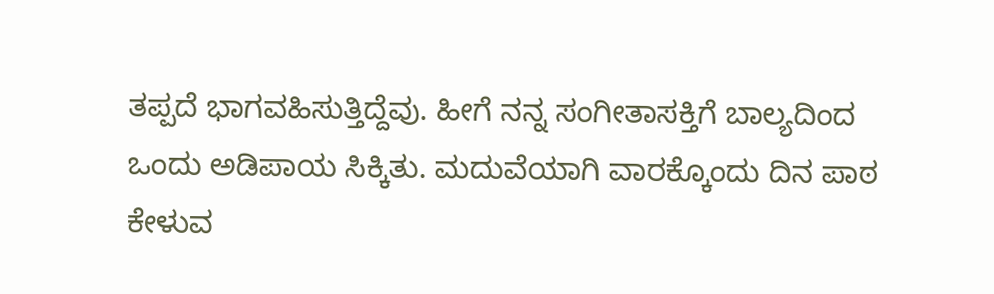ತಪ್ಪದೆ ಭಾಗವಹಿಸುತ್ತಿದ್ದೆವು. ಹೀಗೆ ನನ್ನ ಸಂಗೀತಾಸಕ್ತಿಗೆ ಬಾಲ್ಯದಿಂದ ಒಂದು ಅಡಿಪಾಯ ಸಿಕ್ಕಿತು. ಮದುವೆಯಾಗಿ ವಾರಕ್ಕೊಂದು ದಿನ ಪಾಠ ಕೇಳುವ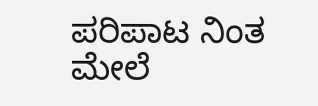ಪರಿಪಾಟ ನಿಂತ ಮೇಲೆ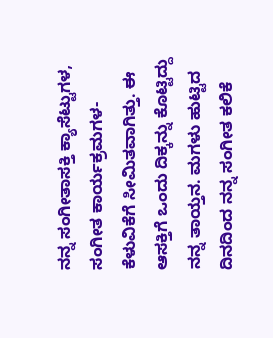ನನ್ನ ಸಂಗೀತಾಸಕ್ತಿ ಕ್ಯಾಸೆಟ್ಟುಗಳ, ಸಂಗೀತ ಕಾರ್ಯಕ್ರಮಗಳ- ಕೆಳುವಿಕೆಗೆ ಸೀಮಿತವಾಗಿತ್ತು. ಈ ಆಸಕ್ತಿಗೆ ಒಂದು ದಿಕ್ಕನ್ನು ಕೊಟ್ಟಿದ್ದು ನನ್ನ ತಾಯ್ತನ. ಮಗಳು ಹುಟ್ಟಿದ ದಿನದಿಂದ ನನ್ನ ಸಂಗೀತ ಕಲಿಕೆ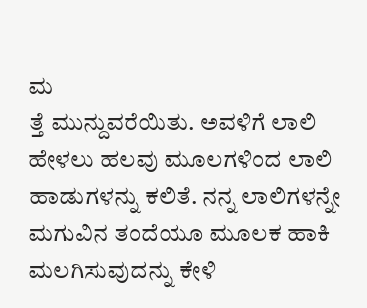ಮ
ತ್ತೆ ಮುನ್ದುವರೆಯಿತು. ಅವಳಿಗೆ ಲಾಲಿ ಹೇಳಲು ಹಲವು ಮೂಲಗಳಿಂದ ಲಾಲಿ ಹಾಡುಗಳನ್ನು ಕಲಿತೆ. ನನ್ನ ಲಾಲಿಗಳನ್ನೇ ಮಗುವಿನ ತಂದೆಯೂ ಮೂಲಕ ಹಾಕಿ ಮಲಗಿಸುವುದನ್ನು ಕೇಳಿ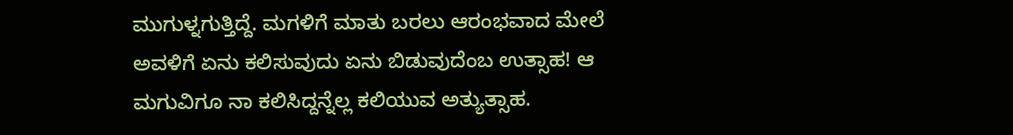ಮುಗುಳ್ನಗುತ್ತಿದ್ದೆ. ಮಗಳಿಗೆ ಮಾತು ಬರಲು ಆರಂಭವಾದ ಮೇಲೆ ಅವಳಿಗೆ ಏನು ಕಲಿಸುವುದು ಏನು ಬಿಡುವುದೆಂಬ ಉತ್ಸಾಹ! ಆ ಮಗುವಿಗೂ ನಾ ಕಲಿಸಿದ್ದನ್ನೆಲ್ಲ ಕಲಿಯುವ ಅತ್ಯುತ್ಸಾಹ.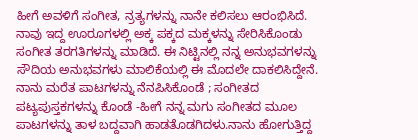ಹೀಗೆ ಅವಳಿಗೆ ಸಂಗೀತ, ನ್ರತ್ಯಗಳನ್ನು ನಾನೇ ಕಲಿಸಲು ಆರಂಭಿಸಿದೆ. ನಾವು ಇದ್ದ ಊರೂಗಳಲ್ಲಿ ಅಕ್ಕ ಪಕ್ಕದ ಮಕ್ಕಳನ್ನು ಸೇರಿಸಿಕೊಂಡು ಸಂಗೀತ ತರಗತಿಗಳನ್ನು ಮಾಡಿದೆ. ಈ ನಿಟ್ಟಿನಲ್ಲಿ ನನ್ನ ಅನುಭವಗಳನ್ನು ಸೌದಿಯ ಅನುಭವಗಳು ಮಾಲಿಕೆಯಲ್ಲಿ ಈ ಮೊದಲೇ ದಾಕಲಿಸಿದ್ದೇನೆ. ನಾನು ಮರೆತ ಪಾಟಗಳನ್ನು ನೆನಪಿಸಿಕೊಂಡೆ ; ಸಂಗೀತದ ಪಟ್ಯಪುಸ್ತಕಗಳನ್ನು ಕೊಂಡೆ -ಹೀಗೆ ನನ್ನ ಮಗು ಸಂಗೀತದ ಮೂಲ ಪಾಟಗಳನ್ನು ತಾಳ ಬದ್ದವಾಗಿ ಹಾಡತೊಡಗಿದಳು.ನಾನು ಹೋಗುತ್ತಿದ್ದ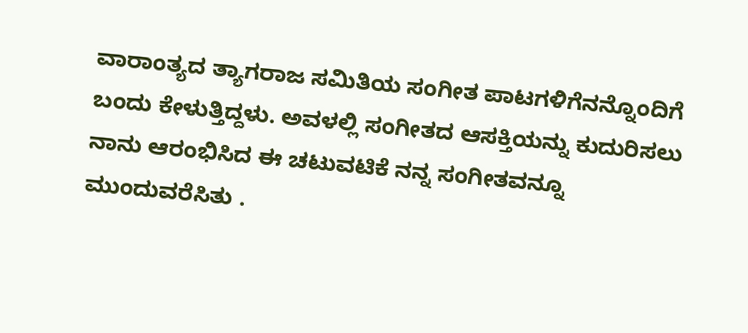ವಾರಾಂತ್ಯದ ತ್ಯಾಗರಾಜ ಸಮಿತಿಯ ಸಂಗೀತ ಪಾಟಗಳಿಗೆನನ್ನೊಂದಿಗೆ ಬಂದು ಕೇಳುತ್ತಿದ್ದಳು. ಅವಳಲ್ಲಿ ಸಂಗೀತದ ಆಸಕ್ತಿಯನ್ನು ಕುದುರಿಸಲು ನಾನು ಆರಂಭಿಸಿದ ಈ ಚಟುವಟಿಕೆ ನನ್ನ ಸಂಗೀತವನ್ನೂ
ಮುಂದುವರೆಸಿತು .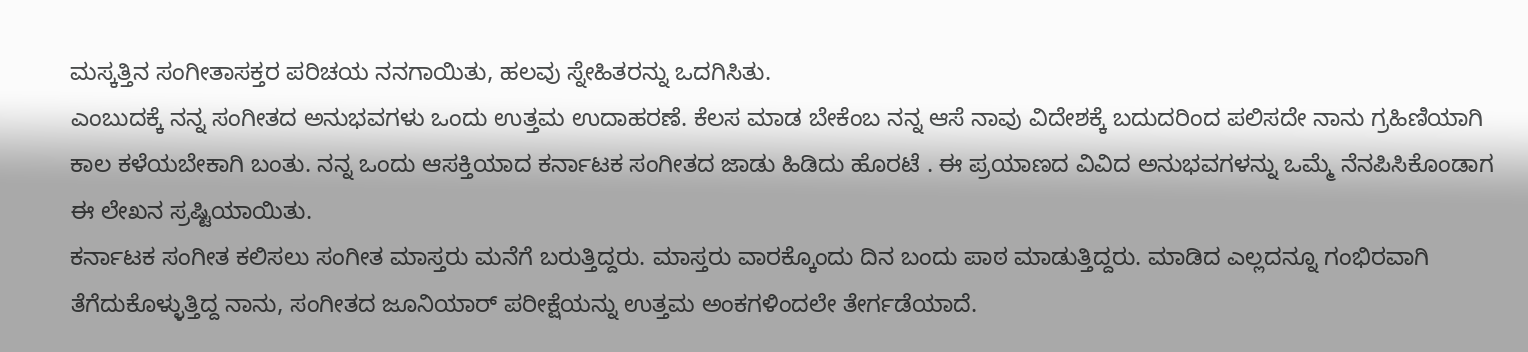ಮಸ್ಕತ್ತಿನ ಸಂಗೀತಾಸಕ್ತರ ಪರಿಚಯ ನನಗಾಯಿತು, ಹಲವು ಸ್ನೇಹಿತರನ್ನು ಒದಗಿಸಿತು.
ಎಂಬುದಕ್ಕೆ ನನ್ನ ಸಂಗೀತದ ಅನುಭವಗಳು ಒಂದು ಉತ್ತಮ ಉದಾಹರಣೆ. ಕೆಲಸ ಮಾಡ ಬೇಕೆಂಬ ನನ್ನ ಆಸೆ ನಾವು ವಿದೇಶಕ್ಕೆ ಬದುದರಿಂದ ಪಲಿಸದೇ ನಾನು ಗ್ರಹಿಣಿಯಾಗಿ ಕಾಲ ಕಳೆಯಬೇಕಾಗಿ ಬಂತು. ನನ್ನ ಒಂದು ಆಸಕ್ತಿಯಾದ ಕರ್ನಾಟಕ ಸಂಗೀತದ ಜಾಡು ಹಿಡಿದು ಹೊರಟೆ . ಈ ಪ್ರಯಾಣದ ವಿವಿದ ಅನುಭವಗಳನ್ನು ಒಮ್ಮೆ ನೆನಪಿಸಿಕೊಂಡಾಗ ಈ ಲೇಖನ ಸ್ರಷ್ಟಿಯಾಯಿತು.
ಕರ್ನಾಟಕ ಸಂಗೀತ ಕಲಿಸಲು ಸಂಗೀತ ಮಾಸ್ತರು ಮನೆಗೆ ಬರುತ್ತಿದ್ದರು. ಮಾಸ್ತರು ವಾರಕ್ಕೊಂದು ದಿನ ಬಂದು ಪಾಠ ಮಾಡುತ್ತಿದ್ದರು. ಮಾಡಿದ ಎಲ್ಲದನ್ನೂ ಗಂಭಿರವಾಗಿ ತೆಗೆದುಕೊಳ್ಳುತ್ತಿದ್ದ ನಾನು, ಸಂಗೀತದ ಜೂನಿಯಾರ್ ಪರೀಕ್ಷೆಯನ್ನು ಉತ್ತಮ ಅಂಕಗಳಿಂದಲೇ ತೇರ್ಗಡೆಯಾದೆ.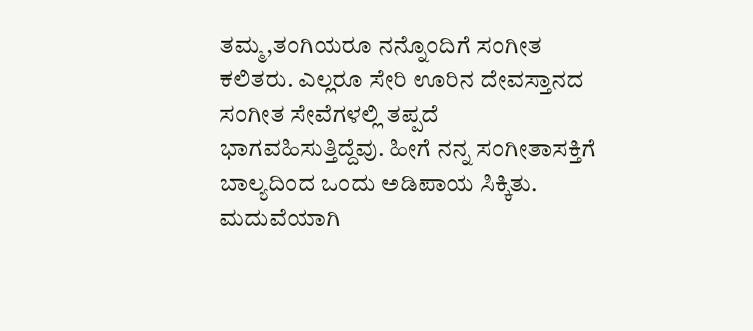ತಮ್ಮ,ತಂಗಿಯರೂ ನನ್ನೊಂದಿಗೆ ಸಂಗೀತ ಕಲಿತರು. ಎಲ್ಲರೂ ಸೇರಿ ಊರಿನ ದೇವಸ್ತಾನದ ಸಂಗೀತ ಸೇವೆಗಳಲ್ಲಿ ತಪ್ಪದೆ ಭಾಗವಹಿಸುತ್ತಿದ್ದೆವು. ಹೀಗೆ ನನ್ನ ಸಂಗೀತಾಸಕ್ತಿಗೆ ಬಾಲ್ಯದಿಂದ ಒಂದು ಅಡಿಪಾಯ ಸಿಕ್ಕಿತು. ಮದುವೆಯಾಗಿ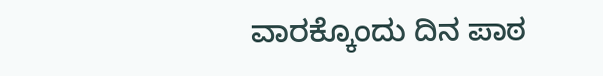ವಾರಕ್ಕೊಂದು ದಿನ ಪಾಠ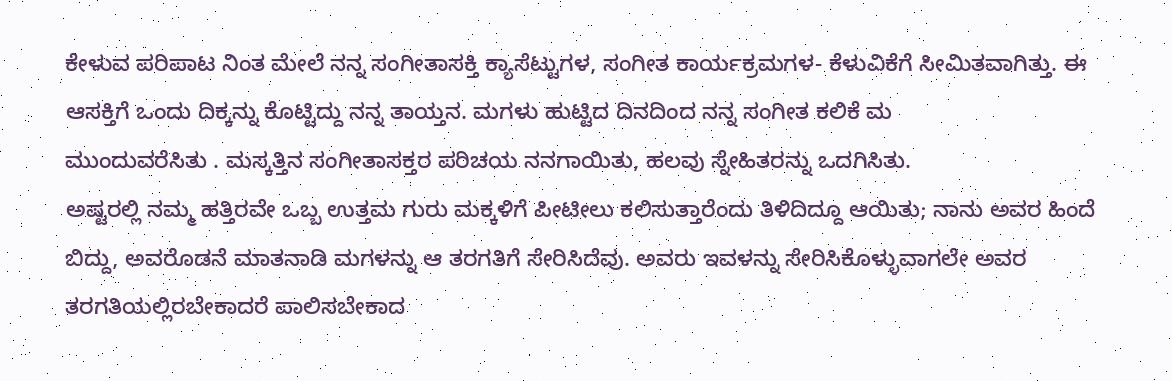ಕೇಳುವ ಪರಿಪಾಟ ನಿಂತ ಮೇಲೆ ನನ್ನ ಸಂಗೀತಾಸಕ್ತಿ ಕ್ಯಾಸೆಟ್ಟುಗಳ, ಸಂಗೀತ ಕಾರ್ಯಕ್ರಮಗಳ- ಕೆಳುವಿಕೆಗೆ ಸೀಮಿತವಾಗಿತ್ತು. ಈ ಆಸಕ್ತಿಗೆ ಒಂದು ದಿಕ್ಕನ್ನು ಕೊಟ್ಟಿದ್ದು ನನ್ನ ತಾಯ್ತನ. ಮಗಳು ಹುಟ್ಟಿದ ದಿನದಿಂದ ನನ್ನ ಸಂಗೀತ ಕಲಿಕೆ ಮ
ಮುಂದುವರೆಸಿತು . ಮಸ್ಕತ್ತಿನ ಸಂಗೀತಾಸಕ್ತರ ಪರಿಚಯ ನನಗಾಯಿತು, ಹಲವು ಸ್ನೇಹಿತರನ್ನು ಒದಗಿಸಿತು.
ಅಷ್ಟರಲ್ಲಿ ನಮ್ಮ ಹತ್ತಿರವೇ ಒಬ್ಬ ಉತ್ತಮ ಗುರು ಮಕ್ಕಳಿಗೆ ಪೀಟೀಲು ಕಲಿಸುತ್ತಾರೆಂದು ತಿಳಿದಿದ್ದೂ ಆಯಿತು; ನಾನು ಅವರ ಹಿಂದೆ ಬಿದ್ದು, ಅವರೊಡನೆ ಮಾತನಾಡಿ ಮಗಳನ್ನು ಆ ತರಗತಿಗೆ ಸೇರಿಸಿದೆವು. ಅವರು ಇವಳನ್ನು ಸೇರಿಸಿಕೊಳ್ಳುವಾಗಲೇ ಅವರ ತರಗತಿಯಲ್ಲಿರಬೇಕಾದರೆ ಪಾಲಿಸಬೇಕಾದ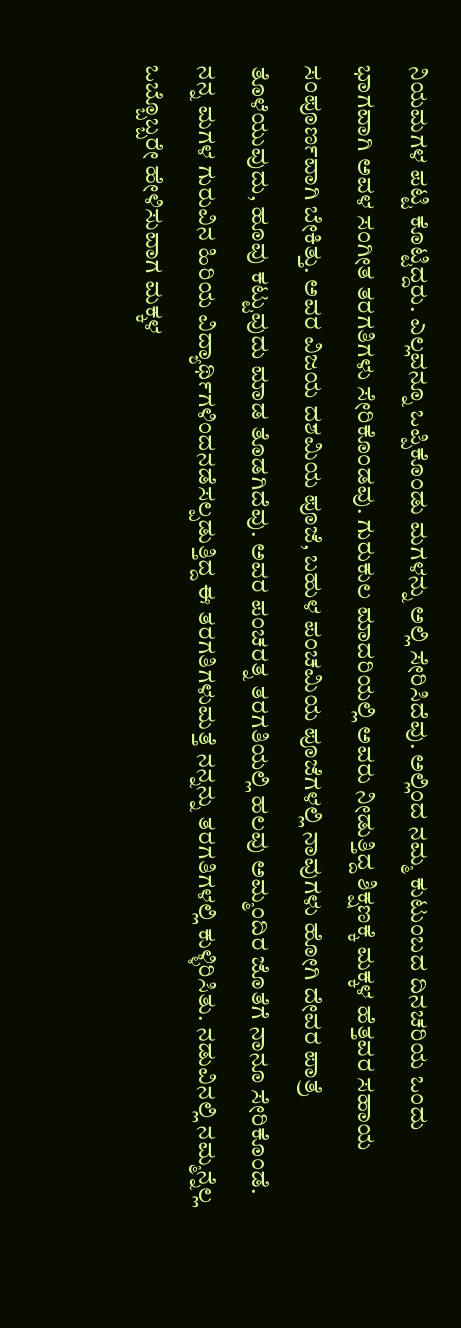ನಿಯಮಗಳ ಪಟ್ಟಿ ಕೊಟ್ಟಿದ್ದರು. ಎಲ್ಲವನ್ನೂ ಒಪ್ಪಿಕೊಂಡು ಮಗಳನ್ನು ಅಲ್ಲಿ ಸೇರಿಸಿದೆವು. ಅಲ್ಲಿಂದ ನಮ್ಮ ಕುಟುಂಬದ ದಿನಚರಿಯ ಒಂದು ಭಾಗವಾಗಿ ಅವಳ ಸಂಗೀತ ತರಗತಿಗಳು ಸೇರಿಕೊಂಡವು. ಗುರುಕುಲ ಮಾದರಿಯಲ್ಲಿ ಅವರು ನೀಡುತ್ತಿದ್ದ ಶಿಕ್ಷಣಕ್ಕೆ ಮಕ್ಕಳ ಹೆತ್ತವರ ಸಹಾಯ ಸಂಪೂರ್ಣವಾಗಿ ಬೇಕಿತ್ತು. ಅವರ ವಿಜಯ ದಶಮಿಯ ಪೂಜೆ, ಬಹುಳ ಪಂಚಮಿಯ ಪೂಜೆಗಳಲ್ಲಿ ನಾವುಗಳು ಹೋಗಿ ದೇವರ ಪಾತ್ರೆ ತೊಳೆಯುವುದು, ಹೂವು ಕಟ್ಟುವುದು ಮಾಡ ತೊಡಗಿದೆವು. ಅವರ ಪಂಚರತ್ನ ತರಗತಿಯಲ್ಲಿ ಹಲವು ಅಮ್ಮಂದಿರ ಜೊತೆಗೆ ನಾನೂ ಸೇರಿಕೊಂಡೆ. ನನ್ನ ಮಗಳ ಗುರುವಿನ ಹಿರಿಯ ವಿದ್ಯಾರ್ಥಿಗಳಿಂದನಡೆಸಲ್ಪಡುತ್ತಿದ್ದ ಈ ತರಗತಿಗಳುಮತ್ತೆ ನನ್ನನ್ನು ತರಗತಿಗಳಲ್ಲಿ ಕುಳ್ಳಿರಿಸಿತು. ನಡುವಿನಲ್ಲಿ ನಮ್ಮನ್ನೆಲ್ಲ ಒಬ್ಬೊಬ್ಬರೇ ಹೇಳಿಸುವಾಗ ಮಕ್ಕಳ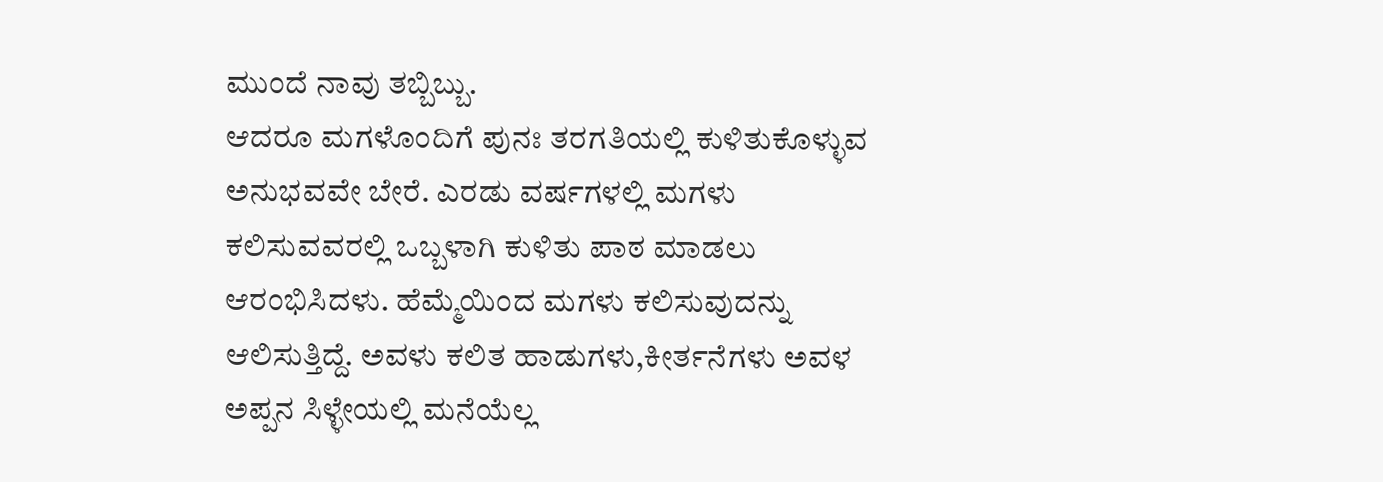ಮುಂದೆ ನಾವು ತಬ್ಬಿಬ್ಬು.
ಆದರೂ ಮಗಳೊಂದಿಗೆ ಪುನಃ ತರಗತಿಯಲ್ಲಿ ಕುಳಿತುಕೊಳ್ಳುವ ಅನುಭವವೇ ಬೇರೆ. ಎರಡು ವರ್ಷಗಳಲ್ಲಿ ಮಗಳು ಕಲಿಸುವವರಲ್ಲಿ ಒಬ್ಬಳಾಗಿ ಕುಳಿತು ಪಾಠ ಮಾಡಲು ಆರಂಭಿಸಿದಳು. ಹೆಮ್ಮೆಯಿಂದ ಮಗಳು ಕಲಿಸುವುದನ್ನು ಆಲಿಸುತ್ತಿದ್ದೆ. ಅವಳು ಕಲಿತ ಹಾಡುಗಳು,ಕೀರ್ತನೆಗಳು ಅವಳ ಅಪ್ಪನ ಸಿಳ್ಳೇಯಲ್ಲಿ ಮನೆಯೆಲ್ಲ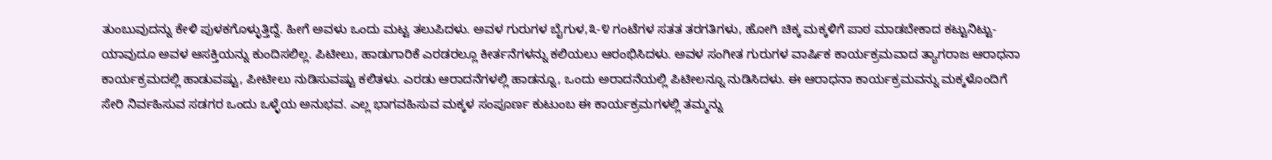ತುಂಬುವುದನ್ನು ಕೇಳಿ ಪುಳಕಗೊಳ್ಳುತ್ತಿದ್ದೆ. ಹೀಗೆ ಅವಳು ಒಂದು ಮಟ್ಟ ತಲುಪಿದಳು. ಅವಳ ಗುರುಗಳ ಬೈಗುಳ,೩-೪ ಗಂಟೆಗಳ ಸತತ ತರಗತಿಗಳು, ಹೋಗಿ ಚಿಕ್ಕ ಮಕ್ಕಳಿಗೆ ಪಾಠ ಮಾಡಬೇಕಾದ ಕಟ್ಟುನಿಟ್ಟು-ಯಾವುದೂ ಅವಳ ಆಸಕ್ತಿಯನ್ನು ಕುಂದಿಸಲಿಲ್ಲ. ಪಿಟೀಲು, ಹಾಡುಗಾರಿಕೆ ಎರಡರಲ್ಲೂ ಕೀರ್ತನೆಗಳನ್ನು ಕಲಿಯಲು ಆರಂಭಿಸಿದಳು. ಅವಳ ಸಂಗೀತ ಗುರುಗಳ ವಾರ್ಷಿಕ ಕಾರ್ಯಕ್ರಮವಾದ ತ್ಯಾಗರಾಜ ಆರಾಧನಾ ಕಾರ್ಯಕ್ರಮದಲ್ಲಿ ಹಾಡುವಷ್ಟು, ಪೀಟೀಲು ನುಡಿಸುವಷ್ಟು ಕಲಿತಳು. ಎರಡು ಆರಾದನೆಗಳಲ್ಲಿ ಹಾಡನ್ನೂ, ಒಂದು ಅರಾದನೆಯಲ್ಲಿ ಪಿಟೀಲನ್ನೂ ನುಡಿಸಿದಳು. ಈ ಆರಾಧನಾ ಕಾರ್ಯಕ್ರಮವನ್ನು ಮಕ್ಕಳೊಂದಿಗೆ ಸೇರಿ ನಿರ್ವಹಿಸುವ ಸಡಗರ ಒಂದು ಒಳ್ಳೆಯ ಅನುಭವ. ಎಲ್ಲ ಭಾಗವಹಿಸುವ ಮಕ್ಕಳ ಸಂಪೂರ್ಣ ಕುಟುಂಬ ಈ ಕಾರ್ಯಕ್ರಮಗಳಲ್ಲಿ ತಮ್ಮನ್ನು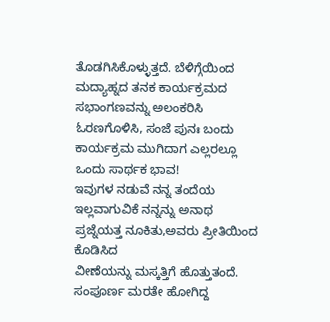ತೊಡಗಿಸಿಕೊಳ್ಳುತ್ತದೆ. ಬೆಳಿಗ್ಗೆಯಿಂದ ಮದ್ಯಾಹ್ನದ ತನಕ ಕಾರ್ಯಕ್ರಮದ ಸಭಾಂಗಣವನ್ನು ಅಲಂಕರಿಸಿ ಓರಣಗೊಳಿಸಿ, ಸಂಜೆ ಪುನಃ ಬಂದು ಕಾರ್ಯಕ್ರಮ ಮುಗಿದಾಗ ಎಲ್ಲರಲ್ಲೂ ಒಂದು ಸಾರ್ಥಕ ಭಾವ!
ಇವುಗಳ ನಡುವೆ ನನ್ನ ತಂದೆಯ ಇಲ್ಲವಾಗುವಿಕೆ ನನ್ನನ್ನು ಅನಾಥ ಪ್ರಜ್ನೆಯತ್ತ ನೂಕಿತು,ಅವರು ಪ್ರೀತಿಯಿಂದ ಕೊಡಿಸಿದ
ವೀಣೆಯನ್ನು ಮಸ್ಕತ್ತಿಗೆ ಹೊತ್ತುತಂದೆ. ಸಂಪೂರ್ಣ ಮರತೇ ಹೋಗಿದ್ದ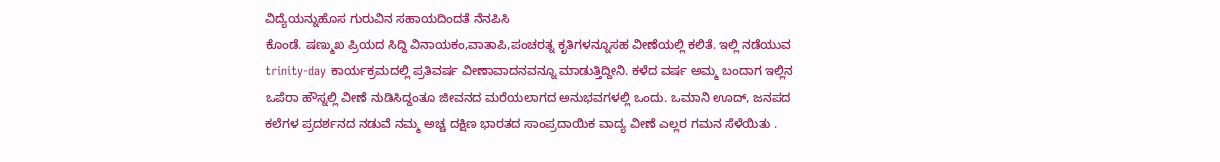ವಿದ್ಯೆಯನ್ನುಹೊಸ ಗುರುವಿನ ಸಹಾಯದಿಂದತೆ ನೆನಪಿಸಿ
ಕೊಂಡೆ. ಷಣ್ಮುಖ ಪ್ರಿಯದ ಸಿದ್ದಿ ವಿನಾಯಕಂ,ವಾತಾಪಿ,ಪಂಚರತ್ನ ಕೃತಿಗಳನ್ನೂಸಹ ವೀಣೆಯಲ್ಲಿ ಕಲಿತೆ. ಇಲ್ಲಿ ನಡೆಯುವ trinity-day ಕಾರ್ಯಕ್ರಮದಲ್ಲಿ ಪ್ರತಿವರ್ಷ ವೀಣಾವಾದನವನ್ನೂ ಮಾಡುತ್ತಿದ್ದೀನಿ. ಕಳೆದ ವರ್ಷ ಅಮ್ಮ ಬಂದಾಗ ಇಲ್ಲಿನ ಒಪೆರಾ ಹೌಸ್ನಲ್ಲಿ ವೀಣೆ ನುಡಿಸಿದ್ದಂತೂ ಜೀವನದ ಮರೆಯಲಾಗದ ಅನುಭವಗಳಲ್ಲಿ ಒಂದು. ಒಮಾನಿ ಊದ್, ಜನಪದ ಕಲೆಗಳ ಪ್ರದರ್ಶನದ ನಡುವೆ ನಮ್ಮ ಅಚ್ಚ ದಕ್ಷಿಣ ಭಾರತದ ಸಾಂಪ್ರದಾಯಿಕ ವಾದ್ಯ ವೀಣೆ ಎಲ್ಲರ ಗಮನ ಸೆಳೆಯಿತು .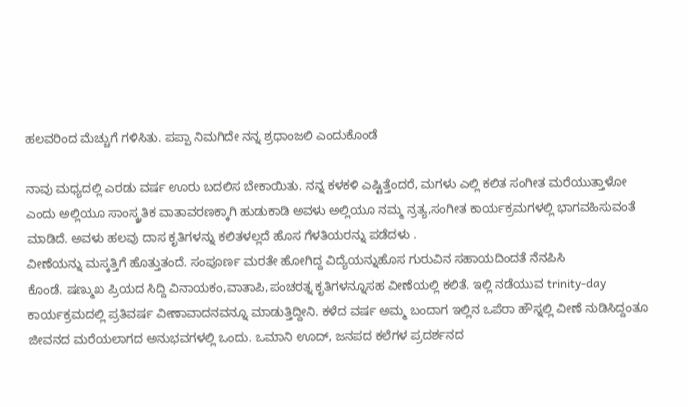ಹಲವರಿಂದ ಮೆಚ್ಚುಗೆ ಗಳಿಸಿತು. ಪಪ್ಪಾ ನಿಮಗಿದೇ ನನ್ನ ಶ್ರಧಾಂಜಲಿ ಎಂದುಕೊಂಡೆ

ನಾವು ಮಧ್ಯದಲ್ಲಿ ಎರಡು ವರ್ಷ ಊರು ಬದಲಿಸ ಬೇಕಾಯಿತು. ನನ್ನ ಕಳಕಳಿ ಎಷ್ಟಿತ್ತೆಂದರೆ, ಮಗಳು ಎಲ್ಲಿ ಕಲಿತ ಸಂಗೀತ ಮರೆಯುತ್ತಾಳೋ ಎಂದು ಅಲ್ಲಿಯೂ ಸಾಂಸ್ಕ್ರತಿಕ ವಾತಾವರಣಕ್ಕಾಗಿ ಹುಡುಕಾಡಿ ಅವಳು ಅಲ್ಲಿಯೂ ನಮ್ಮ ನ್ರತ್ಯ,ಸಂಗೀತ ಕಾರ್ಯಕ್ರಮಗಳಲ್ಲಿ ಭಾಗವಹಿಸುವಂತೆ ಮಾಡಿದೆ. ಅವಳು ಹಲವು ದಾಸ ಕೃತಿಗಳನ್ನು ಕಲಿತಳಲ್ಲದೆ ಹೊಸ ಗೆಳತಿಯರನ್ನು ಪಡೆದಳು .
ವೀಣೆಯನ್ನು ಮಸ್ಕತ್ತಿಗೆ ಹೊತ್ತುತಂದೆ. ಸಂಪೂರ್ಣ ಮರತೇ ಹೋಗಿದ್ದ ವಿದ್ಯೆಯನ್ನುಹೊಸ ಗುರುವಿನ ಸಹಾಯದಿಂದತೆ ನೆನಪಿಸಿ
ಕೊಂಡೆ. ಷಣ್ಮುಖ ಪ್ರಿಯದ ಸಿದ್ದಿ ವಿನಾಯಕಂ,ವಾತಾಪಿ,ಪಂಚರತ್ನ ಕೃತಿಗಳನ್ನೂಸಹ ವೀಣೆಯಲ್ಲಿ ಕಲಿತೆ. ಇಲ್ಲಿ ನಡೆಯುವ trinity-day ಕಾರ್ಯಕ್ರಮದಲ್ಲಿ ಪ್ರತಿವರ್ಷ ವೀಣಾವಾದನವನ್ನೂ ಮಾಡುತ್ತಿದ್ದೀನಿ. ಕಳೆದ ವರ್ಷ ಅಮ್ಮ ಬಂದಾಗ ಇಲ್ಲಿನ ಒಪೆರಾ ಹೌಸ್ನಲ್ಲಿ ವೀಣೆ ನುಡಿಸಿದ್ದಂತೂ ಜೀವನದ ಮರೆಯಲಾಗದ ಅನುಭವಗಳಲ್ಲಿ ಒಂದು. ಒಮಾನಿ ಊದ್, ಜನಪದ ಕಲೆಗಳ ಪ್ರದರ್ಶನದ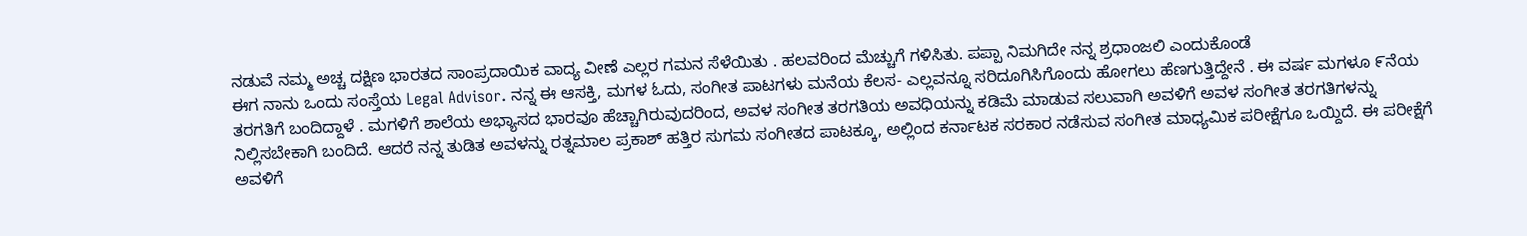ನಡುವೆ ನಮ್ಮ ಅಚ್ಚ ದಕ್ಷಿಣ ಭಾರತದ ಸಾಂಪ್ರದಾಯಿಕ ವಾದ್ಯ ವೀಣೆ ಎಲ್ಲರ ಗಮನ ಸೆಳೆಯಿತು . ಹಲವರಿಂದ ಮೆಚ್ಚುಗೆ ಗಳಿಸಿತು. ಪಪ್ಪಾ ನಿಮಗಿದೇ ನನ್ನ ಶ್ರಧಾಂಜಲಿ ಎಂದುಕೊಂಡೆ
ಈಗ ನಾನು ಒಂದು ಸಂಸ್ತೆಯ Legal Advisor. ನನ್ನ ಈ ಆಸಕ್ತಿ, ಮಗಳ ಓದು, ಸಂಗೀತ ಪಾಟಗಳು ಮನೆಯ ಕೆಲಸ- ಎಲ್ಲವನ್ನೂ ಸರಿದೂಗಿಸಿಗೊಂದು ಹೋಗಲು ಹೆಣಗುತ್ತಿದ್ದೇನೆ . ಈ ವರ್ಷ ಮಗಳೂ ೯ನೆಯ ತರಗತಿಗೆ ಬಂದಿದ್ದಾಳೆ . ಮಗಳಿಗೆ ಶಾಲೆಯ ಅಭ್ಯಾಸದ ಭಾರವೂ ಹೆಚ್ಚಾಗಿರುವುದರಿಂದ, ಅವಳ ಸಂಗೀತ ತರಗತಿಯ ಅವಧಿಯನ್ನು ಕಡಿಮೆ ಮಾಡುವ ಸಲುವಾಗಿ ಅವಳಿಗೆ ಅವಳ ಸಂಗೀತ ತರಗತಿಗಳನ್ನು ನಿಲ್ಲಿಸಬೇಕಾಗಿ ಬಂದಿದೆ. ಆದರೆ ನನ್ನ ತುಡಿತ ಅವಳನ್ನು ರತ್ನಮಾಲ ಪ್ರಕಾಶ್ ಹತ್ತಿರ ಸುಗಮ ಸಂಗೀತದ ಪಾಟಕ್ಕೂ, ಅಲ್ಲಿಂದ ಕರ್ನಾಟಕ ಸರಕಾರ ನಡೆಸುವ ಸಂಗೀತ ಮಾಧ್ಯಮಿಕ ಪರೀಕ್ಷೆಗೂ ಒಯ್ದಿದೆ. ಈ ಪರೀಕ್ಷೆಗೆ ಅವಳಿಗೆ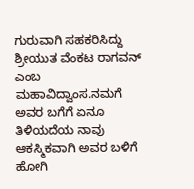ಗುರುವಾಗಿ ಸಹಕರಿಸಿದ್ದು ಶ್ರೀಯುತ ವೆಂಕಟ ರಾಗವನ್ ಎಂಬ ಮಹಾವಿದ್ವಾಂಸ.ನಮಗೆ ಅವರ ಬಗೆಗೆ ಏನೂ ತಿಳಿಯದೆಯ ನಾವು ಆಕಸ್ಮಿಕವಾಗಿ ಅವರ ಬಳಿಗೆ ಹೋಗಿ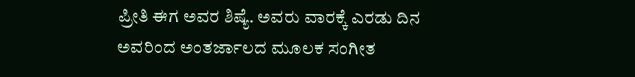ಪ್ರೀತಿ ಈಗ ಅವರ ಶಿಷ್ಯೆ. ಅವರು ವಾರಕ್ಕೆ ಎರಡು ದಿನ ಅವರಿಂದ ಅಂತರ್ಜಾಲದ ಮೂಲಕ ಸಂಗೀತ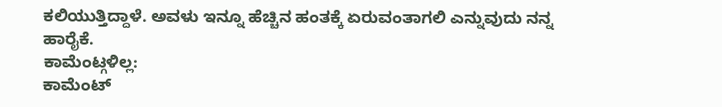ಕಲಿಯುತ್ತಿದ್ದಾಳೆ. ಅವಳು ಇನ್ನೂ ಹೆಚ್ಚಿನ ಹಂತಕ್ಕೆ ಏರುವಂತಾಗಲಿ ಎನ್ನುವುದು ನನ್ನ ಹಾರೈಕೆ.
ಕಾಮೆಂಟ್ಗಳಿಲ್ಲ:
ಕಾಮೆಂಟ್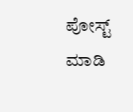ಪೋಸ್ಟ್ ಮಾಡಿ